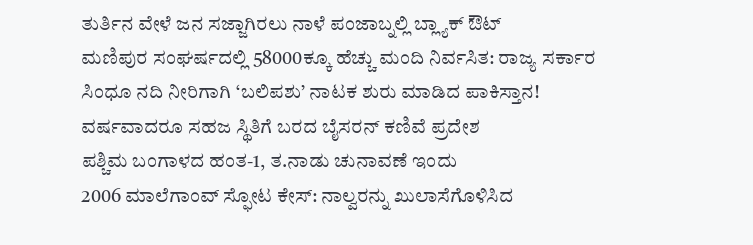ತುರ್ತಿನ ವೇಳೆ ಜನ ಸಜ್ಜಾಗಿರಲು ನಾಳೆ ಪಂಜಾಬ್ನಲ್ಲಿ ಬ್ಲ್ಯಾಕ್ ಔಟ್
ಮಣಿಪುರ ಸಂಘರ್ಷದಲ್ಲಿ 58000ಕ್ಕೂ ಹೆಚ್ಚು ಮಂದಿ ನಿರ್ವಸಿತ: ರಾಜ್ಯ ಸರ್ಕಾರ
ಸಿಂಧೂ ನದಿ ನೀರಿಗಾಗಿ ‘ಬಲಿಪಶು’ ನಾಟಕ ಶುರು ಮಾಡಿದ ಪಾಕಿಸ್ತಾನ!
ವರ್ಷವಾದರೂ ಸಹಜ ಸ್ಥಿತಿಗೆ ಬರದ ಬೈಸರನ್ ಕಣಿವೆ ಪ್ರದೇಶ
ಪಶ್ಚಿಮ ಬಂಗಾಳದ ಹಂತ-1, ತ.ನಾಡು ಚುನಾವಣೆ ಇಂದು
2006 ಮಾಲೆಗಾಂವ್ ಸ್ಫೋಟ ಕೇಸ್: ನಾಲ್ವರನ್ನು ಖುಲಾಸೆಗೊಳಿಸಿದ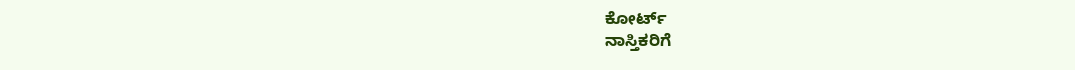ಕೋರ್ಟ್
ನಾಸ್ತಿಕರಿಗೆ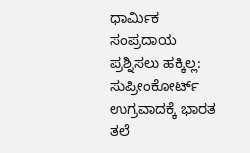ಧಾರ್ಮಿಕ ಸಂಪ್ರದಾಯ ಪ್ರಶ್ನಿಸಲು ಹಕ್ಕಿಲ್ಲ: ಸುಪ್ರೀಂಕೋರ್ಟ್
ಉಗ್ರವಾದಕ್ಕೆ ಭಾರತ ತಲೆ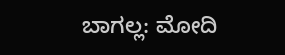ಬಾಗಲ್ಲ: ಮೋದಿ